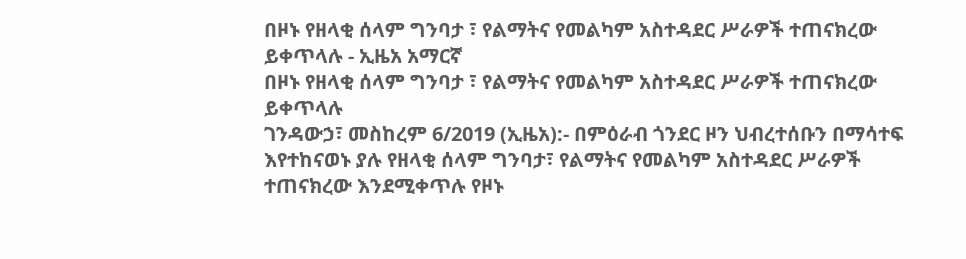በዞኑ የዘላቂ ሰላም ግንባታ ፣ የልማትና የመልካም አስተዳደር ሥራዎች ተጠናክረው ይቀጥላሉ - ኢዜአ አማርኛ
በዞኑ የዘላቂ ሰላም ግንባታ ፣ የልማትና የመልካም አስተዳደር ሥራዎች ተጠናክረው ይቀጥላሉ
ገንዳውኃ፣ መስከረም 6/2019 (ኢዜአ):- በምዕራብ ጎንደር ዞን ህብረተሰቡን በማሳተፍ እየተከናወኑ ያሉ የዘላቂ ሰላም ግንባታ፣ የልማትና የመልካም አስተዳደር ሥራዎች ተጠናክረው እንደሚቀጥሉ የዞኑ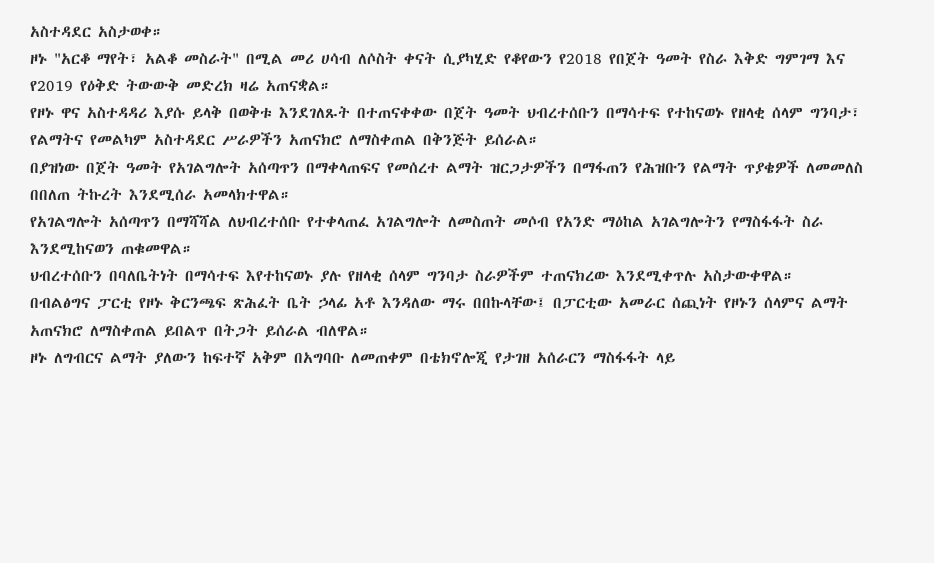አስተዳደር አስታወቀ።
ዞኑ "አርቆ ማየት፣ አልቆ መስራት" በሚል መሪ ሀሳብ ለሶስት ቀናት ሲያካሂድ የቆየውን የ2018 የበጀት ዓመት የስራ እቅድ ግምገማ እና የ2019 የዕቅድ ትውውቅ መድረክ ዛሬ አጠናቋል።
የዞኑ ዋና አስተዳዳሪ እያሱ ይላቅ በወቅቱ እንደገለጹት በተጠናቀቀው በጀት ዓመት ህብረተሰቡን በማሳተፍ የተከናወኑ የዘላቂ ሰላም ግንባታ፣ የልማትና የመልካም አስተዳደር ሥራዎችን አጠናክሮ ለማስቀጠል በቅንጅት ይሰራል።
በያዝነው በጀት ዓመት የአገልግሎት አሰጣጥን በማቀላጠፍና የመሰረተ ልማት ዝርጋታዎችን በማፋጠን የሕዝቡን የልማት ጥያቄዎች ለመመለስ በበለጠ ትኩረት እንደሚሰራ አመላክተዋል።
የአገልግሎት አሰጣጥን በማሻሻል ለህብረተሰቡ የተቀላጠፈ አገልግሎት ለመስጠት መሶብ የአንድ ማዕከል አገልግሎትን የማስፋፋት ስራ እንደሚከናወን ጠቁመዋል።
ህብረተሰቡን በባለቤትነት በማሳተፍ እየተከናወኑ ያሉ የዘላቂ ሰላም ግንባታ ስራዎችም ተጠናክረው እንደሚቀጥሉ አስታውቀዋል።
በብልፅግና ፓርቲ የዞኑ ቅርንጫፍ ጽሕፈት ቤት ኃላፊ አቶ እንዳለው ማሩ በበኩላቸው፤ በፓርቲው አመራር ሰጪነት የዞኑን ሰላምና ልማት አጠናክሮ ለማስቀጠል ይበልጥ በትጋት ይሰራል ብለዋል።
ዞኑ ለግብርና ልማት ያለውን ከፍተኛ አቅም በአግባቡ ለመጠቀም በቴክኖሎጂ የታገዘ አሰራርን ማስፋፋት ላይ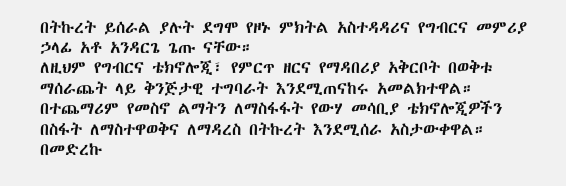በትኩረት ይሰራል ያሉት ደግሞ የዞኑ ምክትል አስተዳዳሪና የግብርና መምሪያ ኃላፊ አቶ አንዳርጌ ጌጡ ናቸው።
ለዚህም የግብርና ቴክኖሎጂ፣ የምርጥ ዘርና የማዳበሪያ አቅርቦት በወቅቱ ማሰራጨት ላይ ቅንጅታዊ ተግባራት እንደሚጠናከሩ አመልክተዋል።
በተጨማሪም የመስኖ ልማትን ለማስፋፋት የውሃ መሳቢያ ቴክኖሎጂዎችን በስፋት ለማስተዋወቅና ለማዳረስ በትኩረት እንደሚሰራ አስታውቀዋል።
በመድረኩ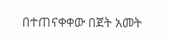በተጠናቀቀው በጀት አመት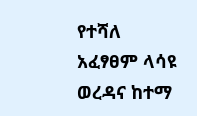የተሻለ አፈፃፀም ላሳዩ ወረዳና ከተማ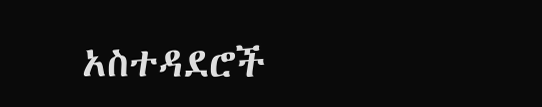አስተዳደሮች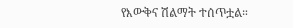የእውቅና ሽልማት ተሰጥቷል።